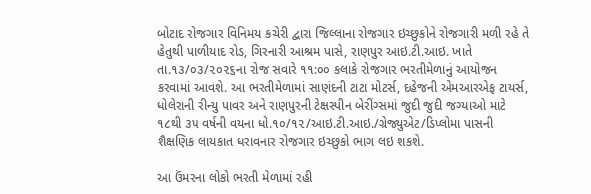બોટાદ રોજગાર વિનિમય કચેરી દ્વારા જિલ્લાના રોજગાર ઇચ્છુકોને રોજગારી મળી રહે તે હેતુથી પાળીયાદ રોડ, ગિરનારી આશ્રમ પાસે, રાણપુર આઇ.ટી.આઇ. ખાતે તા.૧૩/૦૩/૨૦૨૬ના રોજ સવારે ૧૧:૦૦ કલાકે રોજગાર ભરતીમેળાનું આયોજન કરવામાં આવશે. આ ભરતીમેળામાં સાણંદની ટાટા મોટર્સ, દહેજની એમઆરએફ ટાયર્સ, ધોલેરાની રીન્યુ પાવર અને રાણપુરની ટેક્ષસ્પીન બેરીંગ્સમાં જુદી જુદી જગ્યાઓ માટે ૧૮થી ૩૫ વર્ષની વયના ધો.૧૦/૧૨/આઇ.ટી.આઇ./ગ્રેજ્યુએટ/ડિપ્લોમા પાસની શૈક્ષણિક લાયકાત ધરાવનાર રોજગાર ઇચ્છુકો ભાગ લઇ શકશે.

આ ઉંમરના લોકો ભરતી મેળામાં રહી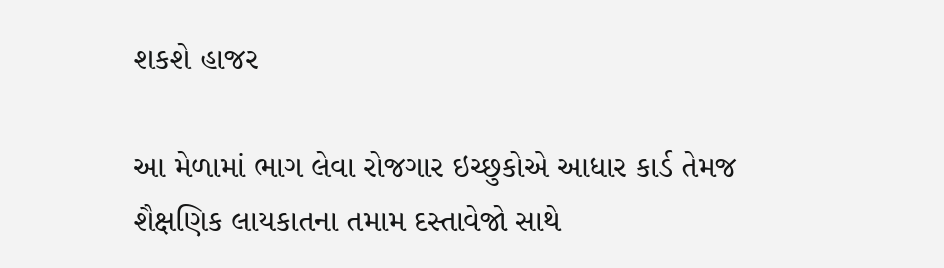શકશે હાજર

આ મેળામાં ભાગ લેવા રોજગાર ઇચ્છુકોએ આધાર કાર્ડ તેમજ શૈક્ષણિક લાયકાતના તમામ દસ્તાવેજો સાથે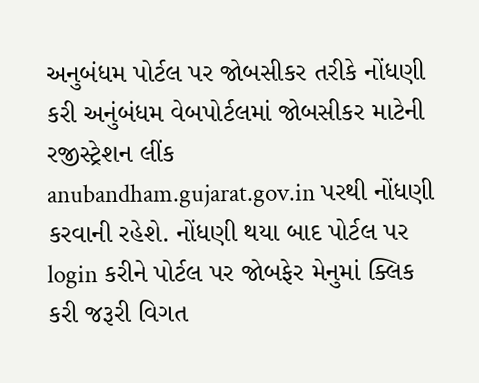અનુબંધમ પોર્ટલ પર જોબસીકર તરીકે નોંધણી કરી અનુંબંધમ વેબપોર્ટલમાં જોબસીકર માટેની રજીસ્ટ્રેશન લીંક anubandham.gujarat.gov.in પરથી નોંધણી કરવાની રહેશે. નોંધણી થયા બાદ પોર્ટલ પર login કરીને પોર્ટલ પર જોબફેર મેનુમાં ક્લિક કરી જરૂરી વિગત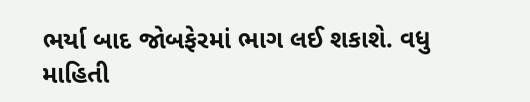ભર્યા બાદ જોબફેરમાં ભાગ લઈ શકાશે. વધુ માહિતી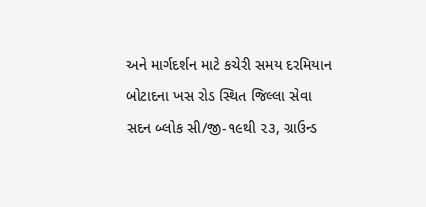અને માર્ગદર્શન માટે કચેરી સમય દરમિયાન બોટાદના ખસ રોડ સ્થિત જિલ્લા સેવા સદન બ્લોક સી/જી-૧૯થી ૨૩, ગ્રાઉન્ડ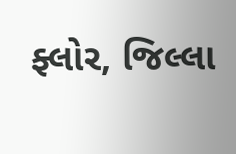ફ્લોર, જિલ્લા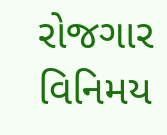રોજગાર વિનિમય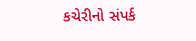કચેરીનો સંપર્ક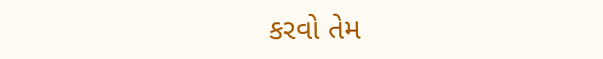કરવો તેમ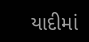યાદીમાં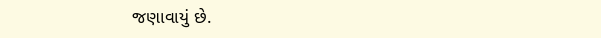જણાવાયું છે.